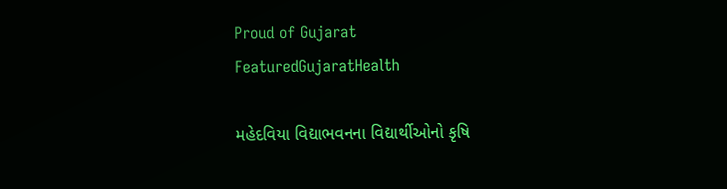Proud of Gujarat
FeaturedGujaratHealth

મહેદવિયા વિદ્યાભવનના વિદ્યાર્થીઓનો કૃષિ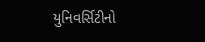યુનિવર્સિટીનો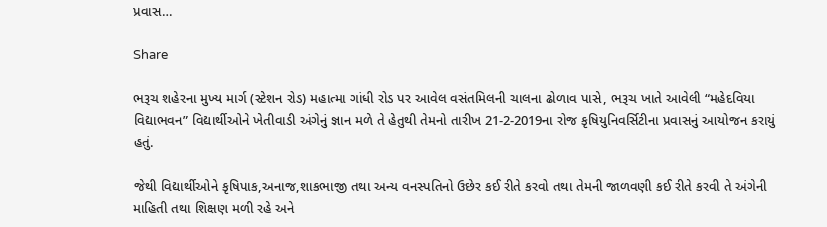પ્રવાસ…

Share

ભરૂચ શહેરના મુખ્ય માર્ગ (સ્ટેશન રોડ) મહાત્મા ગાંધી રોડ પર આવેલ વસંતમિલની ચાલના ઢોળાવ પાસે, ભરૂચ ખાતે આવેલી “મહેદવિયા વિદ્યાભવન” વિદ્યાર્થીઓને ખેતીવાડી અંગેનું જ્ઞાન મળે તે હેતુથી તેમનો તારીખ 21-2-2019ના રોજ કૃષિયુનિવર્સિટીના પ્રવાસનું આયોજન કરાયું હતું.

જેથી વિદ્યાર્થીઓને કૃષિપાક,અનાજ,શાકભાજી તથા અન્ય વનસ્પતિનો ઉછેર કઈ રીતે કરવો તથા તેમની જાળવણી કઈ રીતે કરવી તે અંગેની માહિતી તથા શિક્ષણ મળી રહે અને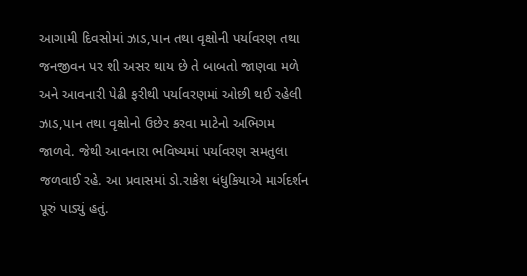આગામી દિવસોમાં ઝાડ,પાન તથા વૃક્ષોની પર્યાવરણ તથા જનજીવન પર શી અસર થાય છે તે બાબતો જાણવા મળે અને આવનારી પેઢી ફરીથી પર્યાવરણમાં ઓછી થઈ રહેલી ઝાડ,પાન તથા વૃક્ષોનો ઉછેર કરવા માટેનો અભિગમ જાળવે. જેથી આવનારા ભવિષ્યમાં પર્યાવરણ સમતુલા જળવાઈ રહે. આ પ્રવાસમાં ડો.રાકેશ ધંધુકિયાએ માર્ગદર્શન પૂરું પાડ્યું હતું.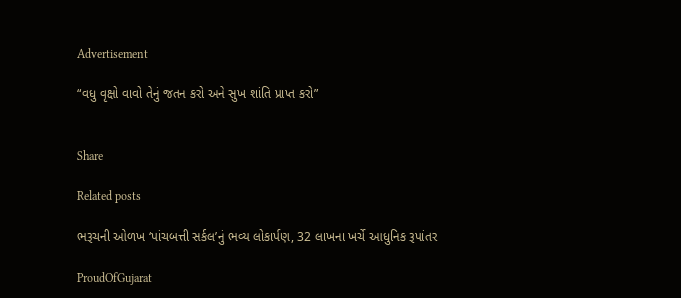Advertisement

“વધુ વૃક્ષો વાવો તેનું જતન કરો અને સુખ શાંતિ પ્રાપ્ત કરો”


Share

Related posts

ભરૂચની ઓળખ ‘પાંચબત્તી સર્કલ’નું ભવ્ય લોકાર્પણ, 32 લાખના ખર્ચે આધુનિક રૂપાંતર

ProudOfGujarat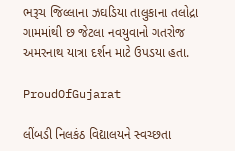ભરૂચ જિલ્લાના ઝઘડિયા તાલુકાના તલોદ્રા ગામમાંથી છ જેટલા નવયુવાનો ગતરોજ અમરનાથ યાત્રા દર્શન માટે ઉપડયા હતા.

ProudOfGujarat

લીંબડી નિલકંઠ વિદ્યાલયને સ્વચ્છતા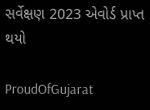સર્વેક્ષણ 2023 એવોર્ડ પ્રાપ્ત થયો

ProudOfGujarat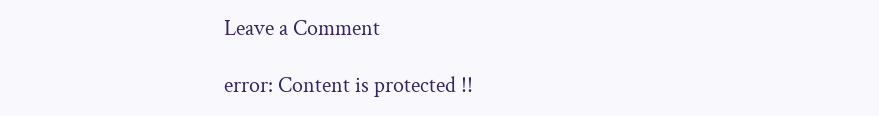Leave a Comment

error: Content is protected !!